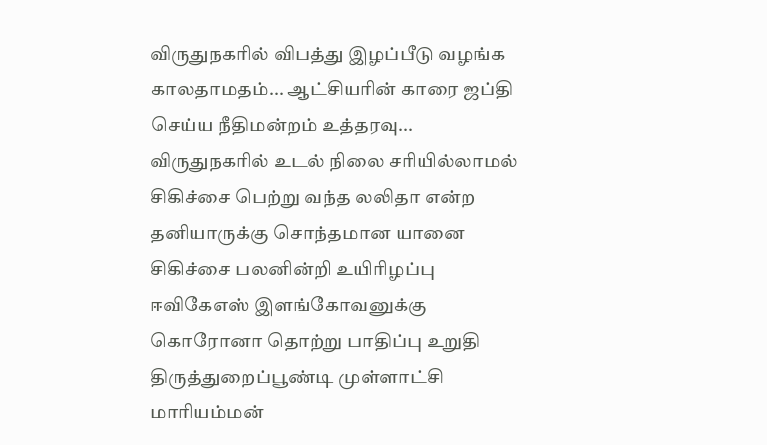விருதுநகரில் விபத்து இழப்பீடு வழங்க காலதாமதம்... ஆட்சியரின் காரை ஜப்தி செய்ய நீதிமன்றம் உத்தரவு...
விருதுநகரில் உடல் நிலை சரியில்லாமல் சிகிச்சை பெற்று வந்த லலிதா என்ற தனியாருக்கு சொந்தமான யானை சிகிச்சை பலனின்றி உயிரிழப்பு
ஈவிகேஎஸ் இளங்கோவனுக்கு கொரோனா தொற்று பாதிப்பு உறுதி
திருத்துறைப்பூண்டி முள்ளாட்சி மாரியம்மன்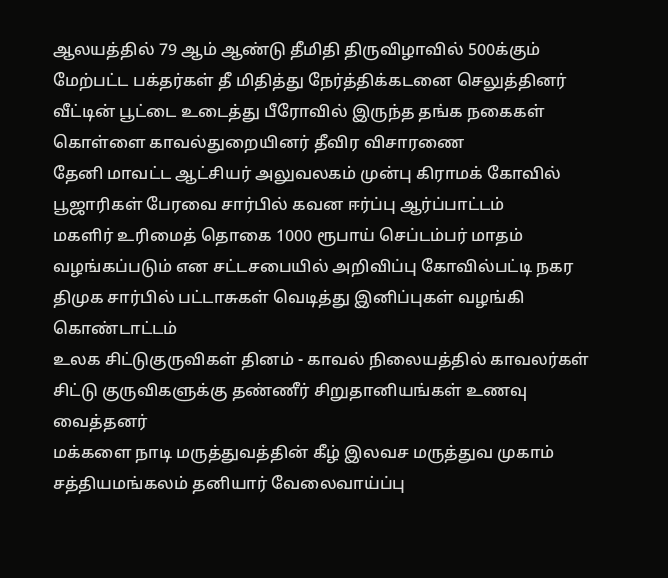ஆலயத்தில் 79 ஆம் ஆண்டு தீமிதி திருவிழாவில் 500க்கும் மேற்பட்ட பக்தர்கள் தீ மிதித்து நேர்த்திக்கடனை செலுத்தினர்
வீட்டின் பூட்டை உடைத்து பீரோவில் இருந்த தங்க நகைகள் கொள்ளை காவல்துறையினர் தீவிர விசாரணை
தேனி மாவட்ட ஆட்சியர் அலுவலகம் முன்பு கிராமக் கோவில் பூஜாரிகள் பேரவை சார்பில் கவன ஈர்ப்பு ஆர்ப்பாட்டம்
மகளிர் உரிமைத் தொகை 1000 ரூபாய் செப்டம்பர் மாதம் வழங்கப்படும் என சட்டசபையில் அறிவிப்பு கோவில்பட்டி நகர திமுக சார்பில் பட்டாசுகள் வெடித்து இனிப்புகள் வழங்கி கொண்டாட்டம்
உலக சிட்டுகுருவிகள் தினம் - காவல் நிலையத்தில் காவலர்கள் சிட்டு குருவிகளுக்கு தண்ணீர் சிறுதானியங்கள் உணவு வைத்தனர்
மக்களை நாடி மருத்துவத்தின் கீழ் இலவச மருத்துவ முகாம்
சத்தியமங்கலம் தனியார் வேலைவாய்ப்பு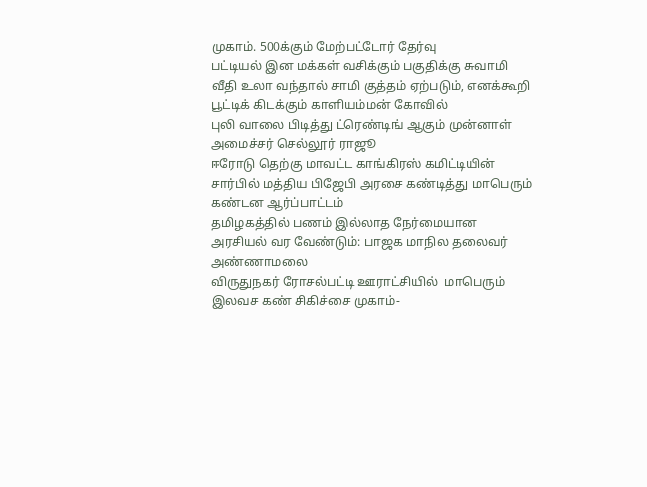முகாம். 500க்கும் மேற்பட்டோர் தேர்வு
பட்டியல் இன மக்கள் வசிக்கும் பகுதிக்கு சுவாமி வீதி உலா வந்தால் சாமி குத்தம் ஏற்படும், எனக்கூறி பூட்டிக் கிடக்கும் காளியம்மன் கோவில்
புலி வாலை பிடித்து ட்ரெண்டிங் ஆகும் முன்னாள் அமைச்சர் செல்லூர் ராஜூ
ஈரோடு தெற்கு மாவட்ட காங்கிரஸ் கமிட்டியின் சார்பில் மத்திய பிஜேபி அரசை கண்டித்து மாபெரும் கண்டன ஆர்ப்பாட்டம்
தமிழகத்தில் பணம் இல்லாத நேர்மையான அரசியல் வர வேண்டும்: பாஜக மாநில தலைவர்  அண்ணாமலை
விருதுநகர் ரோசல்பட்டி ஊராட்சியில்  மாபெரும் இலவச கண் சிகிச்சை முகாம்-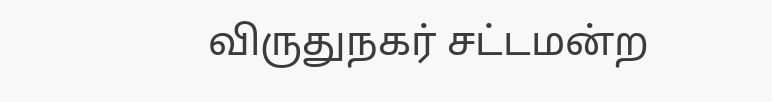விருதுநகர் சட்டமன்ற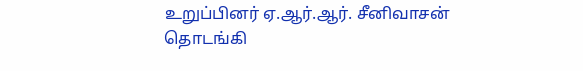உறுப்பினர் ஏ.ஆர்.ஆர். சீனிவாசன் தொடங்கி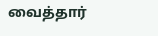வைத்தார்